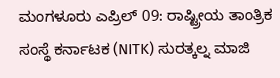ಮಂಗಳೂರು ಎಪ್ರಿಲ್ 09: ರಾಷ್ಟ್ರೀಯ ತಾಂತ್ರಿಕ ಸಂಸ್ಥೆ ಕರ್ನಾಟಕ (NITK) ಸುರತ್ಕಲ್ನ ಮಾಜಿ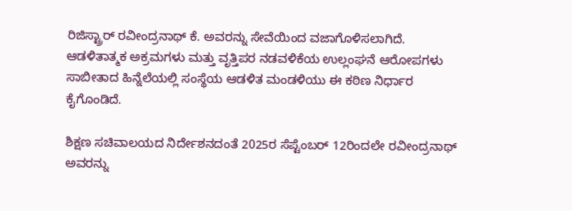ರಿಜಿಸ್ಟ್ರಾರ್ ರವೀಂದ್ರನಾಥ್ ಕೆ. ಅವರನ್ನು ಸೇವೆಯಿಂದ ವಜಾಗೊಳಿಸಲಾಗಿದೆ. ಆಡಳಿತಾತ್ಮಕ ಅಕ್ರಮಗಳು ಮತ್ತು ವೃತ್ತಿಪರ ನಡವಳಿಕೆಯ ಉಲ್ಲಂಘನೆ ಆರೋಪಗಳು ಸಾಬೀತಾದ ಹಿನ್ನೆಲೆಯಲ್ಲಿ ಸಂಸ್ಥೆಯ ಆಡಳಿತ ಮಂಡಳಿಯು ಈ ಕಠಿಣ ನಿರ್ಧಾರ ಕೈಗೊಂಡಿದೆ.

ಶಿಕ್ಷಣ ಸಚಿವಾಲಯದ ನಿರ್ದೇಶನದಂತೆ 2025ರ ಸೆಪ್ಟೆಂಬರ್ 12ರಿಂದಲೇ ರವೀಂದ್ರನಾಥ್ ಅವರನ್ನು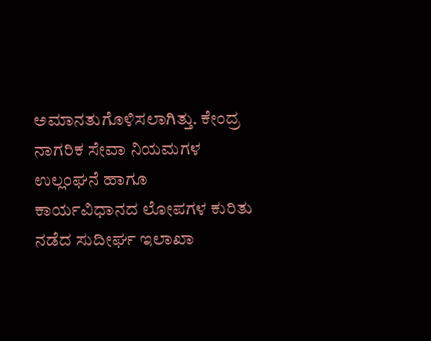ಅಮಾನತುಗೊಳಿಸಲಾಗಿತ್ತು. ಕೇಂದ್ರ ನಾಗರಿಕ ಸೇವಾ ನಿಯಮಗಳ ಉಲ್ಲಂಘನೆ ಹಾಗೂ ಕಾರ್ಯವಿಧಾನದ ಲೋಪಗಳ ಕುರಿತು ನಡೆದ ಸುದೀರ್ಘ ಇಲಾಖಾ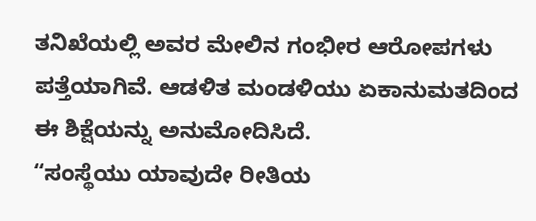ತನಿಖೆಯಲ್ಲಿ ಅವರ ಮೇಲಿನ ಗಂಭೀರ ಆರೋಪಗಳು ಪತ್ತೆಯಾಗಿವೆ. ಆಡಳಿತ ಮಂಡಳಿಯು ಏಕಾನುಮತದಿಂದ ಈ ಶಿಕ್ಷೆಯನ್ನು ಅನುಮೋದಿಸಿದೆ.
“ಸಂಸ್ಥೆಯು ಯಾವುದೇ ರೀತಿಯ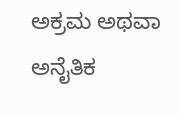ಅಕ್ರಮ ಅಥವಾ ಅನೈತಿಕ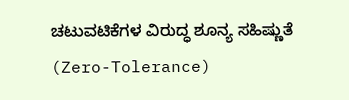ಚಟುವಟಿಕೆಗಳ ವಿರುದ್ಧ ಶೂನ್ಯ ಸಹಿಷ್ಣುತೆ (Zero-Tolerance)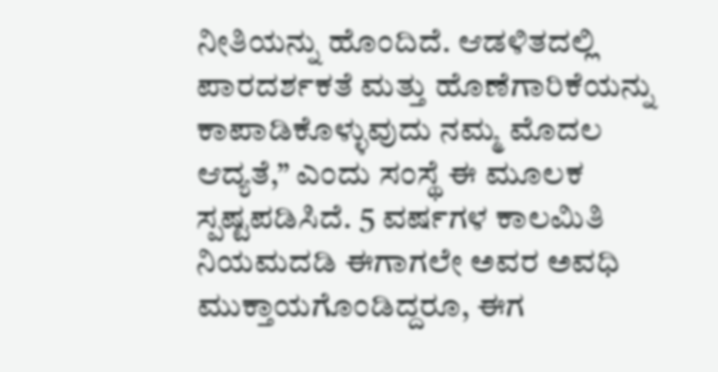ನೀತಿಯನ್ನು ಹೊಂದಿದೆ. ಆಡಳಿತದಲ್ಲಿ ಪಾರದರ್ಶಕತೆ ಮತ್ತು ಹೊಣೆಗಾರಿಕೆಯನ್ನು ಕಾಪಾಡಿಕೊಳ್ಳುವುದು ನಮ್ಮ ಮೊದಲ ಆದ್ಯತೆ,” ಎಂದು ಸಂಸ್ಥೆ ಈ ಮೂಲಕ ಸ್ಪಷ್ಟಪಡಿಸಿದೆ. 5 ವರ್ಷಗಳ ಕಾಲಮಿತಿ ನಿಯಮದಡಿ ಈಗಾಗಲೇ ಅವರ ಅವಧಿ ಮುಕ್ತಾಯಗೊಂಡಿದ್ದರೂ, ಈಗ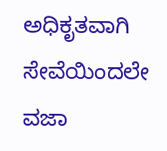ಅಧಿಕೃತವಾಗಿ ಸೇವೆಯಿಂದಲೇ ವಜಾ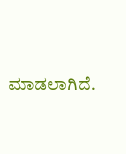ಮಾಡಲಾಗಿದೆ.